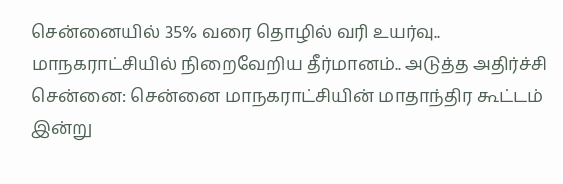சென்னையில் 35% வரை தொழில் வரி உயர்வு.. மாநகராட்சியில் நிறைவேறிய தீர்மானம்.. அடுத்த அதிர்ச்சி
சென்னை: சென்னை மாநகராட்சியின் மாதாந்திர கூட்டம் இன்று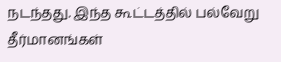நடந்தது. இந்த கூட்டத்தில் பல்வேறு தீர்மானங்கள்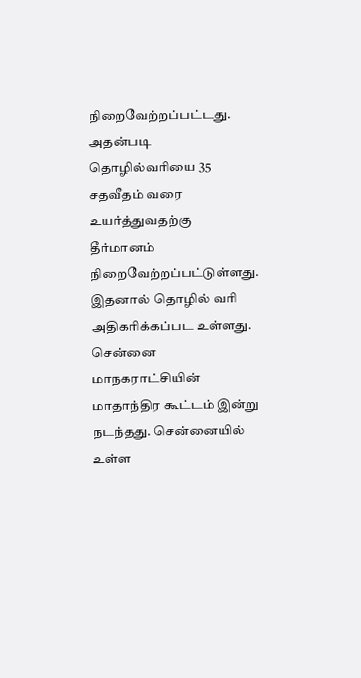நிறைவேற்றப்பட்டது. அதன்படி தொழில்வரியை 35 சதவீதம் வரை உயர்த்துவதற்கு தீர்மானம் நிறைவேற்றப்பட்டுள்ளது. இதனால் தொழில் வரி அதிகரிக்கப்பட உள்ளது.
சென்னை மாநகராட்சியின் மாதாந்திர கூட்டம் இன்று நடந்தது. சென்னையில் உள்ள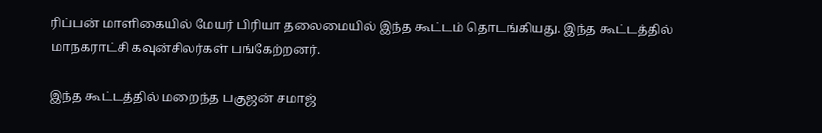ரிப்பன் மாளிகையில் மேயர் பிரியா தலைமையில் இந்த கூட்டம் தொடங்கியது. இந்த கூட்டத்தில் மாநகராட்சி கவுன்சிலர்கள் பங்கேற்றனர்.

இந்த கூட்டத்தில் மறைந்த பகுஜன் சமாஜ்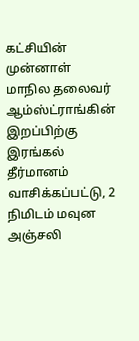கட்சியின் முன்னாள் மாநில தலைவர் ஆம்ஸ்ட்ராங்கின் இறப்பிற்கு இரங்கல் தீர்மானம் வாசிக்கப்பட்டு, 2 நிமிடம் மவுன அஞ்சலி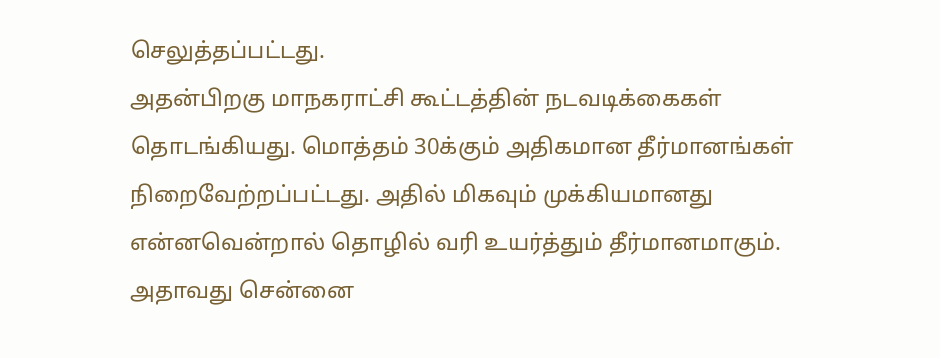செலுத்தப்பட்டது.
அதன்பிறகு மாநகராட்சி கூட்டத்தின் நடவடிக்கைகள் தொடங்கியது. மொத்தம் 30க்கும் அதிகமான தீர்மானங்கள் நிறைவேற்றப்பட்டது. அதில் மிகவும் முக்கியமானது என்னவென்றால் தொழில் வரி உயர்த்தும் தீர்மானமாகும். அதாவது சென்னை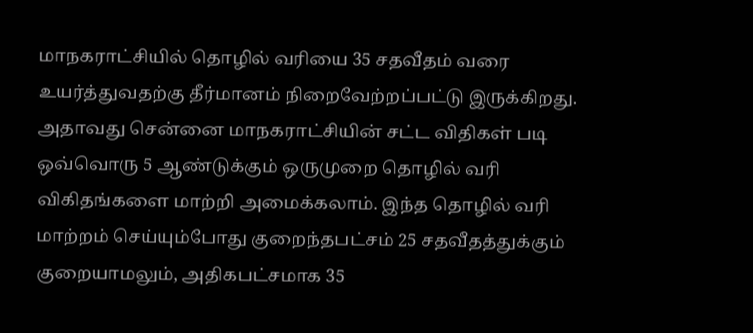மாநகராட்சியில் தொழில் வரியை 35 சதவீதம் வரை உயர்த்துவதற்கு தீர்மானம் நிறைவேற்றப்பட்டு இருக்கிறது.
அதாவது சென்னை மாநகராட்சியின் சட்ட விதிகள் படி ஒவ்வொரு 5 ஆண்டுக்கும் ஒருமுறை தொழில் வரி விகிதங்களை மாற்றி அமைக்கலாம். இந்த தொழில் வரி மாற்றம் செய்யும்போது குறைந்தபட்சம் 25 சதவீதத்துக்கும் குறையாமலும், அதிகபட்சமாக 35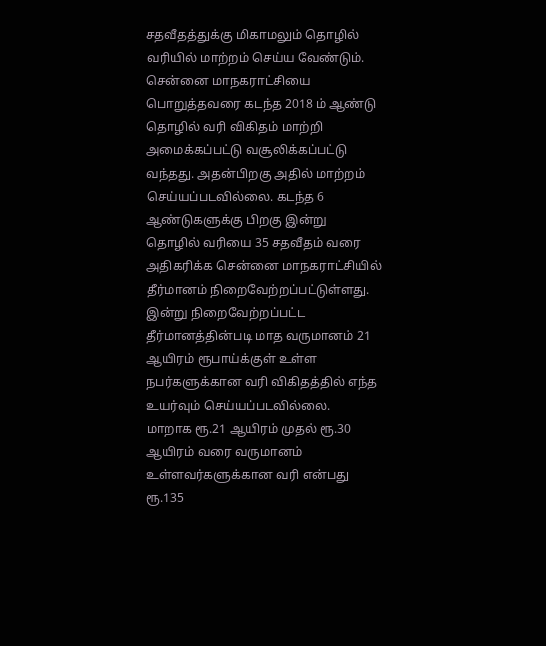சதவீதத்துக்கு மிகாமலும் தொழில் வரியில் மாற்றம் செய்ய வேண்டும்.
சென்னை மாநகராட்சியை பொறுத்தவரை கடந்த 2018 ம் ஆண்டு தொழில் வரி விகிதம் மாற்றி அமைக்கப்பட்டு வசூலிக்கப்பட்டு வந்தது. அதன்பிறகு அதில் மாற்றம் செய்யப்படவில்லை. கடந்த 6 ஆண்டுகளுக்கு பிறகு இன்று தொழில் வரியை 35 சதவீதம் வரை அதிகரிக்க சென்னை மாநகராட்சியில் தீர்மானம் நிறைவேற்றப்பட்டுள்ளது. இன்று நிறைவேற்றப்பட்ட தீர்மானத்தின்படி மாத வருமானம் 21 ஆயிரம் ரூபாய்க்குள் உள்ள நபர்களுக்கான வரி விகிதத்தில் எந்த உயர்வும் செய்யப்படவில்லை.
மாறாக ரூ.21 ஆயிரம் முதல் ரூ.30 ஆயிரம் வரை வருமானம் உள்ளவர்களுக்கான வரி என்பது ரூ.135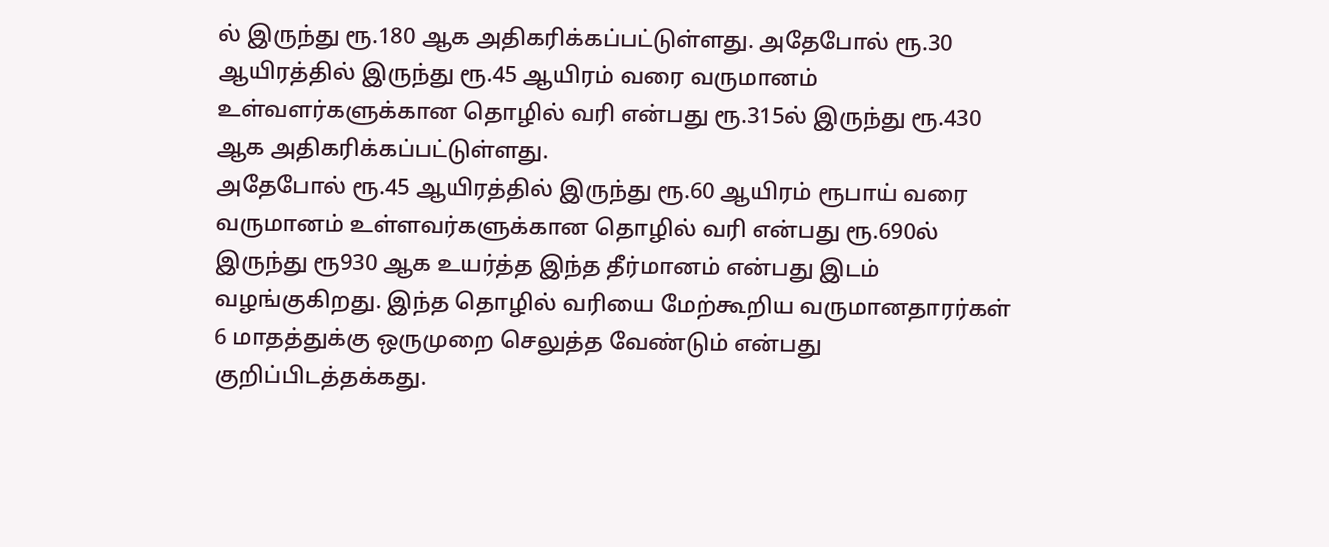ல் இருந்து ரூ.180 ஆக அதிகரிக்கப்பட்டுள்ளது. அதேபோல் ரூ.30 ஆயிரத்தில் இருந்து ரூ.45 ஆயிரம் வரை வருமானம் உள்வளர்களுக்கான தொழில் வரி என்பது ரூ.315ல் இருந்து ரூ.430 ஆக அதிகரிக்கப்பட்டுள்ளது.
அதேபோல் ரூ.45 ஆயிரத்தில் இருந்து ரூ.60 ஆயிரம் ரூபாய் வரை வருமானம் உள்ளவர்களுக்கான தொழில் வரி என்பது ரூ.690ல் இருந்து ரூ930 ஆக உயர்த்த இந்த தீர்மானம் என்பது இடம் வழங்குகிறது. இந்த தொழில் வரியை மேற்கூறிய வருமானதாரர்கள் 6 மாதத்துக்கு ஒருமுறை செலுத்த வேண்டும் என்பது குறிப்பிடத்தக்கது.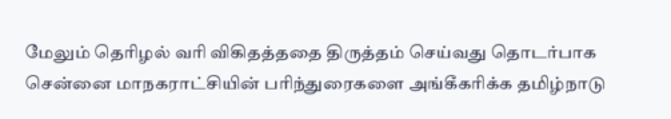மேலும் தொிழல் வரி விகிதத்ததை திருத்தம் செய்வது தொடர்பாக சென்னை மாநகராட்சியின் பரிந்துரைகளை அங்கீகரிக்க தமிழ்நாடு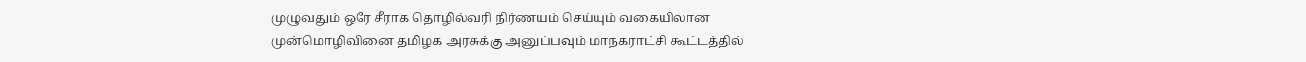முழுவதும் ஒரே சீராக தொழில்வரி நிர்ணயம் செய்யும் வகையிலான முன்மொழிவினை தமிழக அரசுக்கு அனுப்பவும் மாநகராட்சி கூட்டத்தில்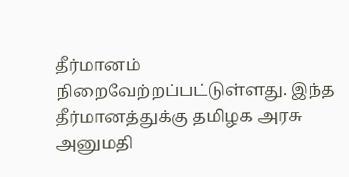தீர்மானம் நிறைவேற்றப்பட்டுள்ளது. இந்த தீர்மானத்துக்கு தமிழக அரசு அனுமதி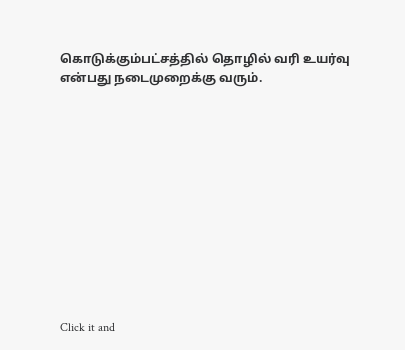கொடுக்கும்பட்சத்தில் தொழில் வரி உயர்வு என்பது நடைமுறைக்கு வரும்.












Click it and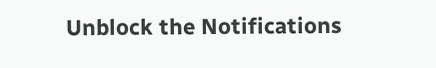Unblock the Notifications